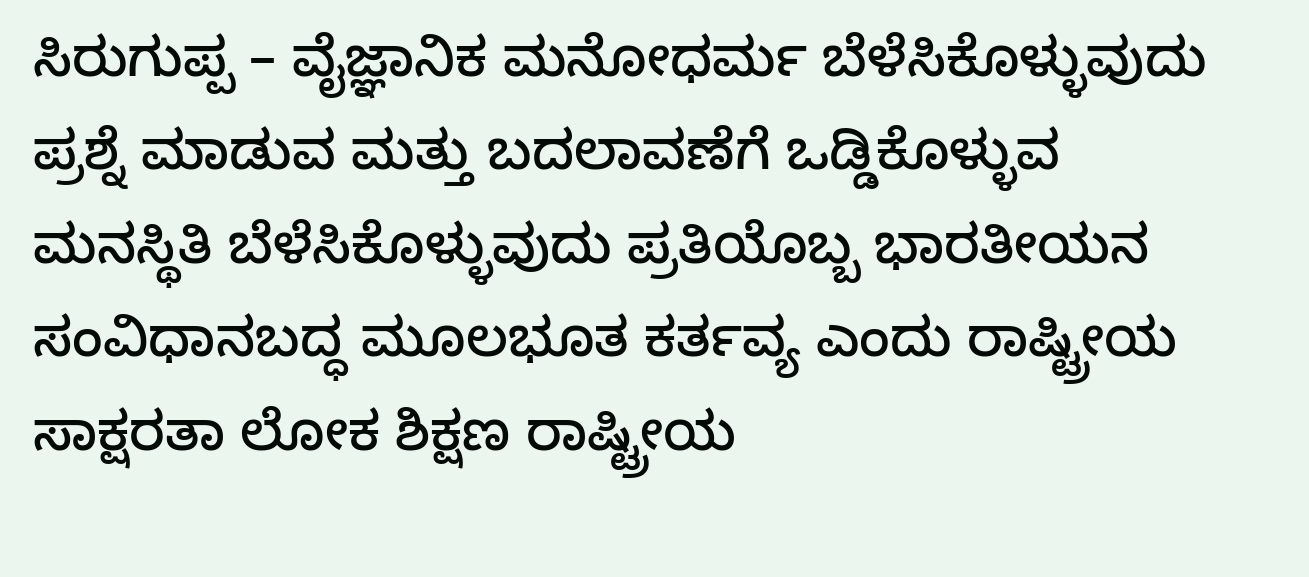ಸಿರುಗುಪ್ಪ – ವೈಜ್ಞಾನಿಕ ಮನೋಧರ್ಮ ಬೆಳೆಸಿಕೊಳ್ಳುವುದು ಪ್ರಶ್ನೆ ಮಾಡುವ ಮತ್ತು ಬದಲಾವಣೆಗೆ ಒಡ್ಡಿಕೊಳ್ಳುವ ಮನಸ್ಥಿತಿ ಬೆಳೆಸಿಕೊಳ್ಳುವುದು ಪ್ರತಿಯೊಬ್ಬ ಭಾರತೀಯನ ಸಂವಿಧಾನಬದ್ಧ ಮೂಲಭೂತ ಕರ್ತವ್ಯ ಎಂದು ರಾಷ್ಟ್ರೀಯ ಸಾಕ್ಷರತಾ ಲೋಕ ಶಿಕ್ಷಣ ರಾಷ್ಟ್ರೀಯ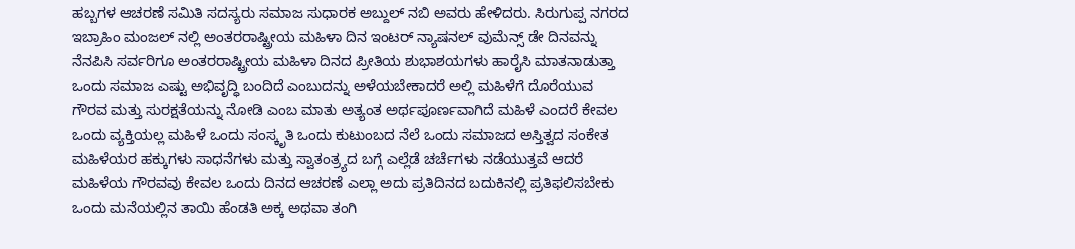ಹಬ್ಬಗಳ ಆಚರಣೆ ಸಮಿತಿ ಸದಸ್ಯರು ಸಮಾಜ ಸುಧಾರಕ ಅಬ್ದುಲ್ ನಬಿ ಅವರು ಹೇಳಿದರು. ಸಿರುಗುಪ್ಪ ನಗರದ ಇಬ್ರಾಹಿಂ ಮಂಜಲ್ ನಲ್ಲಿ ಅಂತರರಾಷ್ಟ್ರೀಯ ಮಹಿಳಾ ದಿನ ಇಂಟರ್ ನ್ಯಾಷನಲ್ ವುಮೆನ್ಸ್ ಡೇ ದಿನವನ್ನು ನೆನಪಿಸಿ ಸರ್ವರಿಗೂ ಅಂತರರಾಷ್ಟ್ರೀಯ ಮಹಿಳಾ ದಿನದ ಪ್ರೀತಿಯ ಶುಭಾಶಯಗಳು ಹಾರೈಸಿ ಮಾತನಾಡುತ್ತಾ ಒಂದು ಸಮಾಜ ಎಷ್ಟು ಅಭಿವೃದ್ಧಿ ಬಂದಿದೆ ಎಂಬುದನ್ನು ಅಳೆಯಬೇಕಾದರೆ ಅಲ್ಲಿ ಮಹಿಳೆಗೆ ದೊರೆಯುವ ಗೌರವ ಮತ್ತು ಸುರಕ್ಷತೆಯನ್ನು ನೋಡಿ ಎಂಬ ಮಾತು ಅತ್ಯಂತ ಅರ್ಥಪೂರ್ಣವಾಗಿದೆ ಮಹಿಳೆ ಎಂದರೆ ಕೇವಲ ಒಂದು ವ್ಯಕ್ತಿಯಲ್ಲ ಮಹಿಳೆ ಒಂದು ಸಂಸ್ಕೃತಿ ಒಂದು ಕುಟುಂಬದ ನೆಲೆ ಒಂದು ಸಮಾಜದ ಅಸ್ತಿತ್ವದ ಸಂಕೇತ ಮಹಿಳೆಯರ ಹಕ್ಕುಗಳು ಸಾಧನೆಗಳು ಮತ್ತು ಸ್ವಾತಂತ್ರ್ಯದ ಬಗ್ಗೆ ಎಲ್ಲೆಡೆ ಚರ್ಚೆಗಳು ನಡೆಯುತ್ತವೆ ಆದರೆ ಮಹಿಳೆಯ ಗೌರವವು ಕೇವಲ ಒಂದು ದಿನದ ಆಚರಣೆ ಎಲ್ಲಾ ಅದು ಪ್ರತಿದಿನದ ಬದುಕಿನಲ್ಲಿ ಪ್ರತಿಫಲಿಸಬೇಕು ಒಂದು ಮನೆಯಲ್ಲಿನ ತಾಯಿ ಹೆಂಡತಿ ಅಕ್ಕ ಅಥವಾ ತಂಗಿ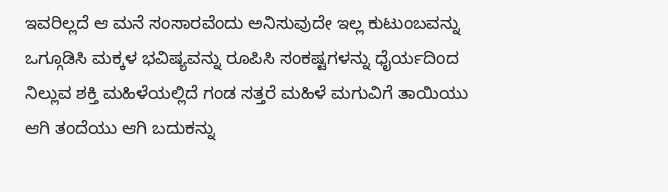ಇವರಿಲ್ಲದೆ ಆ ಮನೆ ಸಂಸಾರವೆಂದು ಅನಿಸುವುದೇ ಇಲ್ಲ ಕುಟುಂಬವನ್ನು ಒಗ್ಗೂಡಿಸಿ ಮಕ್ಕಳ ಭವಿಷ್ಯವನ್ನು ರೂಪಿಸಿ ಸಂಕಷ್ಟಗಳನ್ನು ಧೈರ್ಯದಿಂದ ನಿಲ್ಲುವ ಶಕ್ತಿ ಮಹಿಳೆಯಲ್ಲಿದೆ ಗಂಡ ಸತ್ತರೆ ಮಹಿಳೆ ಮಗುವಿಗೆ ತಾಯಿಯು ಆಗಿ ತಂದೆಯು ಆಗಿ ಬದುಕನ್ನು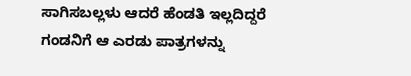ಸಾಗಿಸಬಲ್ಲಳು ಆದರೆ ಹೆಂಡತಿ ಇಲ್ಲದಿದ್ದರೆ ಗಂಡನಿಗೆ ಆ ಎರಡು ಪಾತ್ರಗಳನ್ನು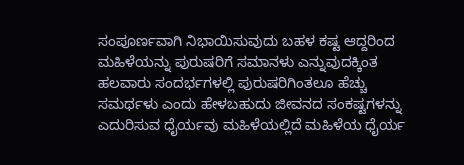ಸಂಪೂರ್ಣವಾಗಿ ನಿಭಾಯಿಸುವುದು ಬಹಳ ಕಷ್ಟ ಆದ್ದರಿಂದ ಮಹಿಳೆಯನ್ನು ಪುರುಷರಿಗೆ ಸಮಾನಳು ಎನ್ನುವುದಕ್ಕಿಂತ ಹಲವಾರು ಸಂದರ್ಭಗಳಲ್ಲಿ ಪುರುಷರಿಗಿಂತಲೂ ಹೆಚ್ಚು ಸಮರ್ಥಳು ಎಂದು ಹೇಳಬಹುದು ಜೀವನದ ಸಂಕಷ್ಟಗಳನ್ನು ಎದುರಿಸುವ ಧೈರ್ಯವು ಮಹಿಳೆಯಲ್ಲಿದೆ ಮಹಿಳೆಯ ಧೈರ್ಯ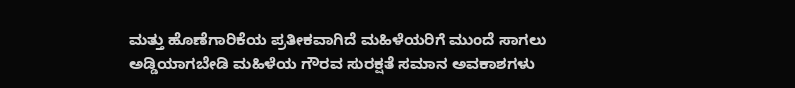ಮತ್ತು ಹೊಣೆಗಾರಿಕೆಯ ಪ್ರತೀಕವಾಗಿದೆ ಮಹಿಳೆಯರಿಗೆ ಮುಂದೆ ಸಾಗಲು ಅಡ್ಡಿಯಾಗಬೇಡಿ ಮಹಿಳೆಯ ಗೌರವ ಸುರಕ್ಷತೆ ಸಮಾನ ಅವಕಾಶಗಳು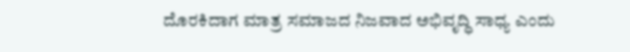ದೊರಕಿದಾಗ ಮಾತ್ರ ಸಮಾಜದ ನಿಜವಾದ ಅಭಿವೃದ್ಧಿ ಸಾಧ್ಯ ಎಂದು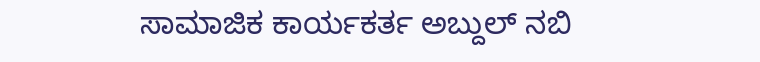ಸಾಮಾಜಿಕ ಕಾರ್ಯಕರ್ತ ಅಬ್ದುಲ್ ನಬಿ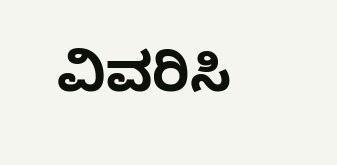ವಿವರಿಸಿ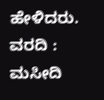ಹೇಳಿದರು.
ವರದಿ : ಮಸೀದಿ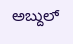ಅಬ್ದುಲ್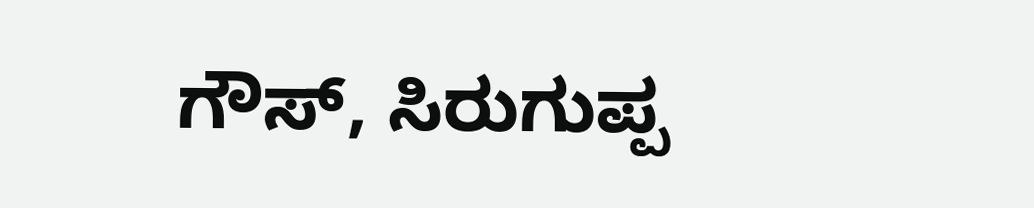ಗೌಸ್, ಸಿರುಗುಪ್ಪ